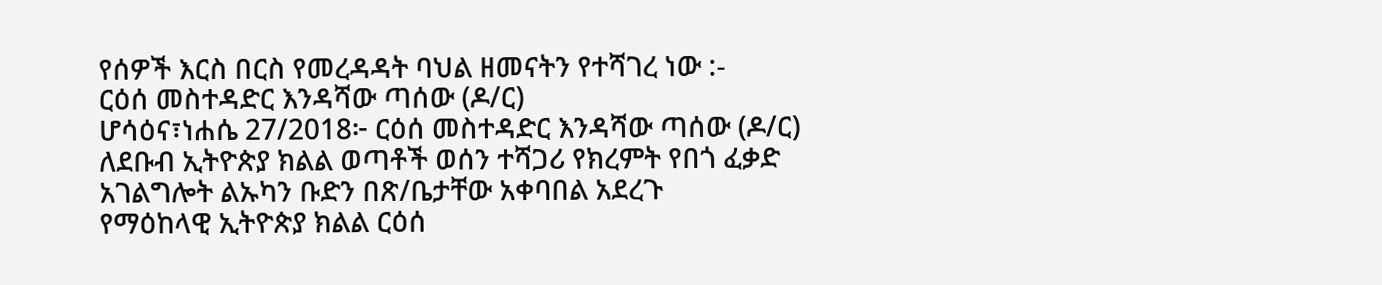የሰዎች እርስ በርስ የመረዳዳት ባህል ዘመናትን የተሻገረ ነው :-
ርዕሰ መስተዳድር እንዳሻው ጣሰው (ዶ/ር)
ሆሳዕና፣ነሐሴ 27/2018፦ ርዕሰ መስተዳድር እንዳሻው ጣሰው (ዶ/ር)
ለደቡብ ኢትዮጵያ ክልል ወጣቶች ወሰን ተሻጋሪ የክረምት የበጎ ፈቃድ
አገልግሎት ልኡካን ቡድን በጽ/ቤታቸው አቀባበል አደረጉ
የማዕከላዊ ኢትዮጵያ ክልል ርዕሰ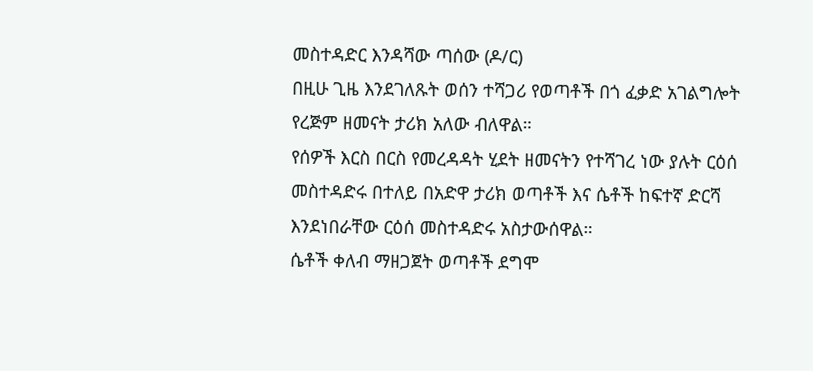መስተዳድር እንዳሻው ጣሰው (ዶ/ር)
በዚሁ ጊዜ እንደገለጹት ወሰን ተሻጋሪ የወጣቶች በጎ ፈቃድ አገልግሎት
የረጅም ዘመናት ታሪክ አለው ብለዋል።
የሰዎች እርስ በርስ የመረዳዳት ሂደት ዘመናትን የተሻገረ ነው ያሉት ርዕሰ
መስተዳድሩ በተለይ በአድዋ ታሪክ ወጣቶች እና ሴቶች ከፍተኛ ድርሻ
እንደነበራቸው ርዕሰ መስተዳድሩ አስታውሰዋል።
ሴቶች ቀለብ ማዘጋጀት ወጣቶች ደግሞ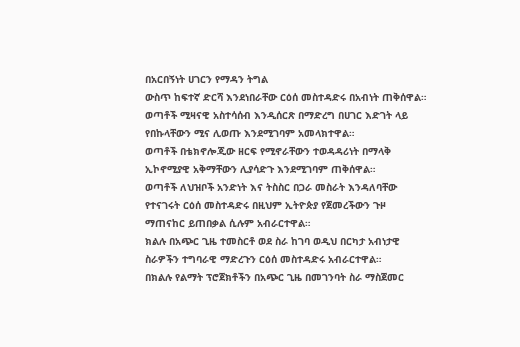በአርበኝነት ሀገርን የማዳን ትግል
ውስጥ ከፍተኛ ድርሻ እንደነበራቸው ርዕሰ መስተዳድሩ በአብነት ጠቅሰዋል።
ወጣቶች ሚዛናዊ አስተሳሰብ እንዲሰርጽ በማድረግ በሀገር እድገት ላይ
የበኩላቸውን ሚና ሊወጡ እንደሚገባም አመላክተዋል።
ወጣቶች በቴክኖሎጂው ዘርፍ የሚኖራቸውን ተወዳዳሪነት በማላቅ
ኢኮኖሚያዊ አቅማቸውን ሊያሳድጉ እንደሚገባም ጠቅሰዋል።
ወጣቶች ለህዝቦች አንድነት እና ትስስር በጋራ መስራት እንዳለባቸው
የተናገሩት ርዕሰ መስተዳድሩ በዚህም ኢትዮጵያ የጀመረችውን ጉዞ
ማጠናከር ይጠበቃል ሲሉም አብራርተዋል።
ክልሉ በአጭር ጊዜ ተመስርቶ ወደ ስራ ከገባ ወዲህ በርካታ አብነታዊ
ስራዎችን ተግባራዊ ማድረጉን ርዕሰ መስተዳድሩ አብራርተዋል።
በክልሉ የልማት ፕሮጀክቶችን በአጭር ጊዜ በመገንባት ስራ ማስጀመር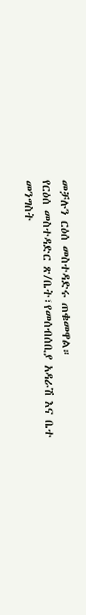መቻሉን ርዕሰ መስተዳድሩ ጠቁመዋል።
የርዕሰ መስተዳድር ጽ/ቤት፣የመሰብሰቢያ አዳራሽ እና ቤተ መንግስት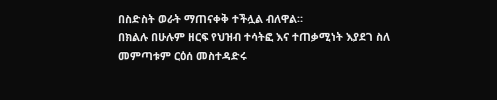በስድስት ወራት ማጠናቀቅ ተችሏል ብለዋል።
በክልሉ በሁሉም ዘርፍ የህዝብ ተሳትፎ እና ተጠቃሚነት እያደገ ስለ
መምጣቱም ርዕሰ መስተዳድሩ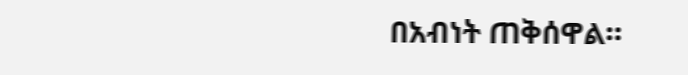በአብነት ጠቅሰዋል።